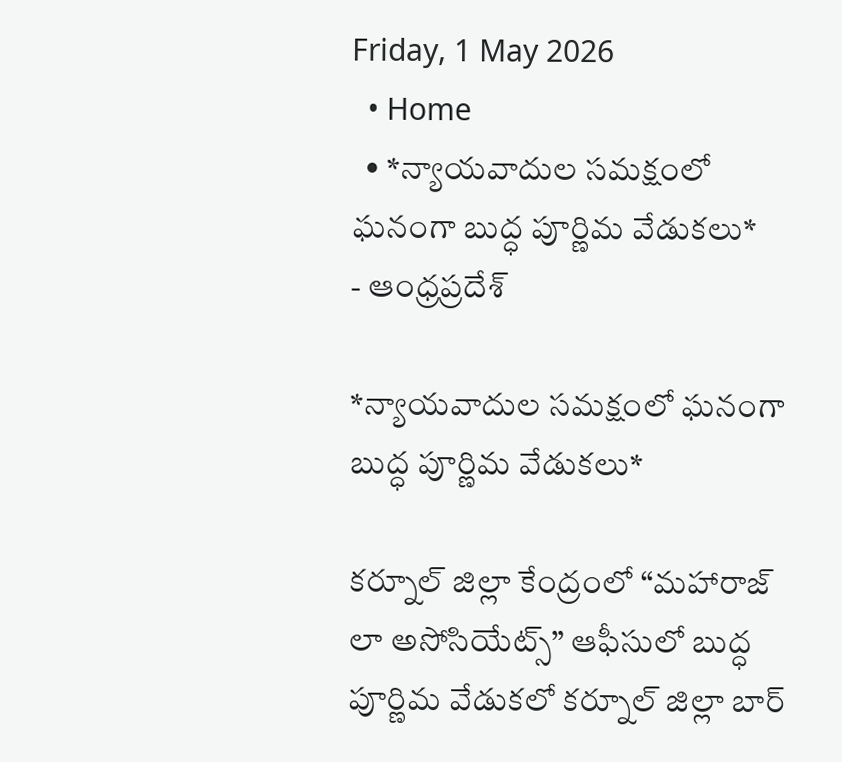Friday, 1 May 2026
  • Home
  • *న్యాయవాదుల సమక్షంలో ఘనంగా బుద్ధ పూర్ణిమ వేడుకలు*
- ఆంధ్రప్రదేశ్

*న్యాయవాదుల సమక్షంలో ఘనంగా బుద్ధ పూర్ణిమ వేడుకలు*

కర్నూల్ జిల్లా కేంద్రంలో “మహారాజ్ లా అసోసియేట్స్” ఆఫీసులో బుద్ధ పూర్ణిమ వేడుకలో కర్నూల్ జిల్లా బార్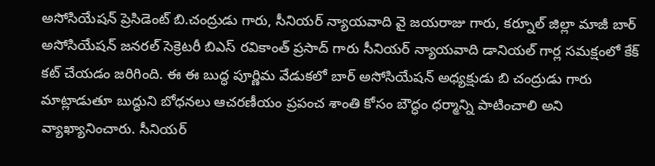అసోసియేషన్ ప్రెసిడెంట్ బి.చంద్రుడు గారు, సీనియర్ న్యాయవాది వై జయరాజు గారు, కర్నూల్ జిల్లా మాజీ బార్ అసోసియేషన్ జనరల్ సెక్రెటరీ బిఎస్ రవికాంత్ ప్రసాద్ గారు సీనియర్ న్యాయవాది డానియల్ గార్ల సమక్షంలో కేక్ కట్ చేయడం జరిగింది. ఈ ఈ బుద్ధ పూర్ణిమ వేడుకలో బార్ అసోసియేషన్ అధ్యక్షుడు బి చంద్రుడు గారు మాట్లాడుతూ బుద్ధుని బోధనలు ఆచరణీయం ప్రపంచ శాంతి కోసం బౌద్ధం ధర్మాన్ని పాటించాలి అని వ్యాఖ్యానించారు. సీనియర్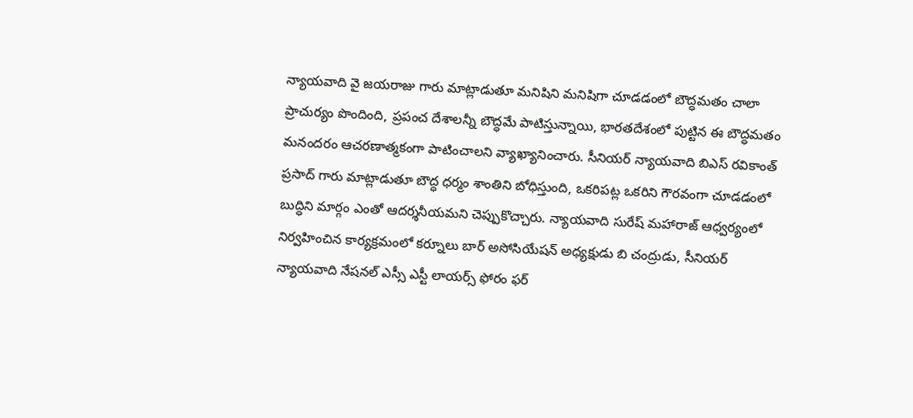న్యాయవాది వై జయరాజు గారు మాట్లాడుతూ మనిషిని మనిషిగా చూడడంలో బౌద్ధమతం చాలా ప్రాచుర్యం పొందింది, ప్రపంచ దేశాలన్నీ బౌద్ధమే పాటిస్తున్నాయి, భారతదేశంలో పుట్టిన ఈ బౌద్ధమతం మనందరం ఆచరణాత్మకంగా పాటించాలని వ్యాఖ్యానించారు. సీనియర్ న్యాయవాది బిఎస్ రవికాంత్ ప్రసాద్ గారు మాట్లాడుతూ బౌద్ధ ధర్మం శాంతిని బోధిస్తుంది, ఒకరిపట్ల ఒకరిని గౌరవంగా చూడడంలో బుద్ధిని మార్గం ఎంతో ఆదర్శనీయమని చెప్పుకొచ్చారు. న్యాయవాది సురేష్ మహారాజ్ ఆధ్వర్యంలో నిర్వహించిన కార్యక్రమంలో కర్నూలు బార్ అసోసియేషన్ అధ్యక్షుడు బి చంద్రుడు, సీనియర్ న్యాయవాది నేషనల్ ఎస్సీ ఎస్టీ లాయర్స్ ఫోరం ఫర్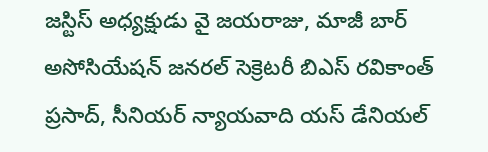జస్టిస్ అధ్యక్షుడు వై జయరాజు, మాజీ బార్ అసోసియేషన్ జనరల్ సెక్రెటరీ బిఎస్ రవికాంత్ ప్రసాద్, సీనియర్ న్యాయవాది యస్ డేనియల్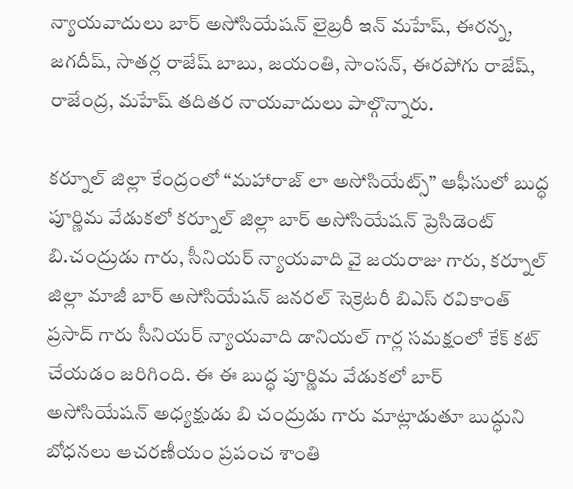న్యాయవాదులు బార్ అసోసియేషన్ లైబ్రరీ ఇన్ మహేష్, ఈరన్న, జగదీష్, సాతర్ల రాజేష్ బాబు, జయంతి, సాంసన్, ఈరపోగు రాజేష్, రాజేంద్ర, మహేష్ తదితర నాయవాదులు పాల్గొన్నారు.

కర్నూల్ జిల్లా కేంద్రంలో “మహారాజ్ లా అసోసియేట్స్” ఆఫీసులో బుద్ధ పూర్ణిమ వేడుకలో కర్నూల్ జిల్లా బార్ అసోసియేషన్ ప్రెసిడెంట్ బి.చంద్రుడు గారు, సీనియర్ న్యాయవాది వై జయరాజు గారు, కర్నూల్ జిల్లా మాజీ బార్ అసోసియేషన్ జనరల్ సెక్రెటరీ బిఎస్ రవికాంత్ ప్రసాద్ గారు సీనియర్ న్యాయవాది డానియల్ గార్ల సమక్షంలో కేక్ కట్ చేయడం జరిగింది. ఈ ఈ బుద్ధ పూర్ణిమ వేడుకలో బార్ అసోసియేషన్ అధ్యక్షుడు బి చంద్రుడు గారు మాట్లాడుతూ బుద్ధుని బోధనలు ఆచరణీయం ప్రపంచ శాంతి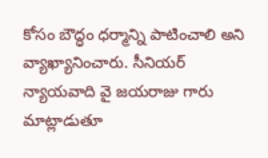కోసం బౌద్ధం ధర్మాన్ని పాటించాలి అని వ్యాఖ్యానించారు. సీనియర్ న్యాయవాది వై జయరాజు గారు మాట్లాడుతూ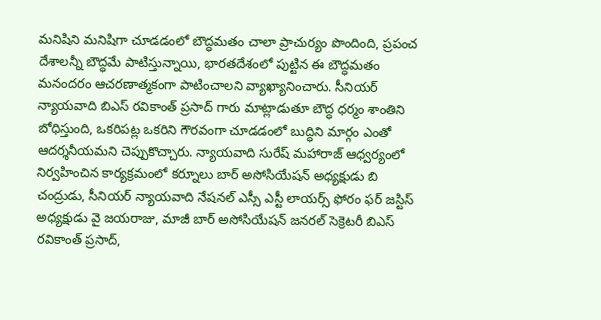మనిషిని మనిషిగా చూడడంలో బౌద్ధమతం చాలా ప్రాచుర్యం పొందింది, ప్రపంచ దేశాలన్నీ బౌద్ధమే పాటిస్తున్నాయి, భారతదేశంలో పుట్టిన ఈ బౌద్ధమతం మనందరం ఆచరణాత్మకంగా పాటించాలని వ్యాఖ్యానించారు. సీనియర్ న్యాయవాది బిఎస్ రవికాంత్ ప్రసాద్ గారు మాట్లాడుతూ బౌద్ధ ధర్మం శాంతిని బోధిస్తుంది, ఒకరిపట్ల ఒకరిని గౌరవంగా చూడడంలో బుద్ధిని మార్గం ఎంతో ఆదర్శనీయమని చెప్పుకొచ్చారు. న్యాయవాది సురేష్ మహారాజ్ ఆధ్వర్యంలో నిర్వహించిన కార్యక్రమంలో కర్నూలు బార్ అసోసియేషన్ అధ్యక్షుడు బి చంద్రుడు, సీనియర్ న్యాయవాది నేషనల్ ఎస్సీ ఎస్టీ లాయర్స్ ఫోరం ఫర్ జస్టిస్ అధ్యక్షుడు వై జయరాజు, మాజీ బార్ అసోసియేషన్ జనరల్ సెక్రెటరీ బిఎస్ రవికాంత్ ప్రసాద్,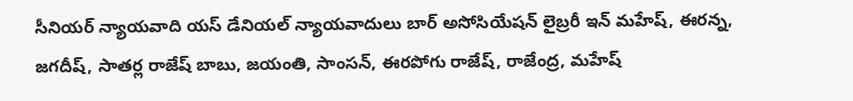సీనియర్ న్యాయవాది యస్ డేనియల్ న్యాయవాదులు బార్ అసోసియేషన్ లైబ్రరీ ఇన్ మహేష్, ఈరన్న, జగదీష్, సాతర్ల రాజేష్ బాబు, జయంతి, సాంసన్, ఈరపోగు రాజేష్, రాజేంద్ర, మహేష్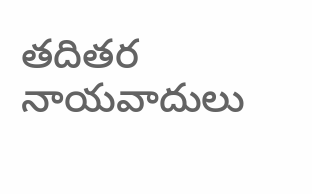తదితర నాయవాదులు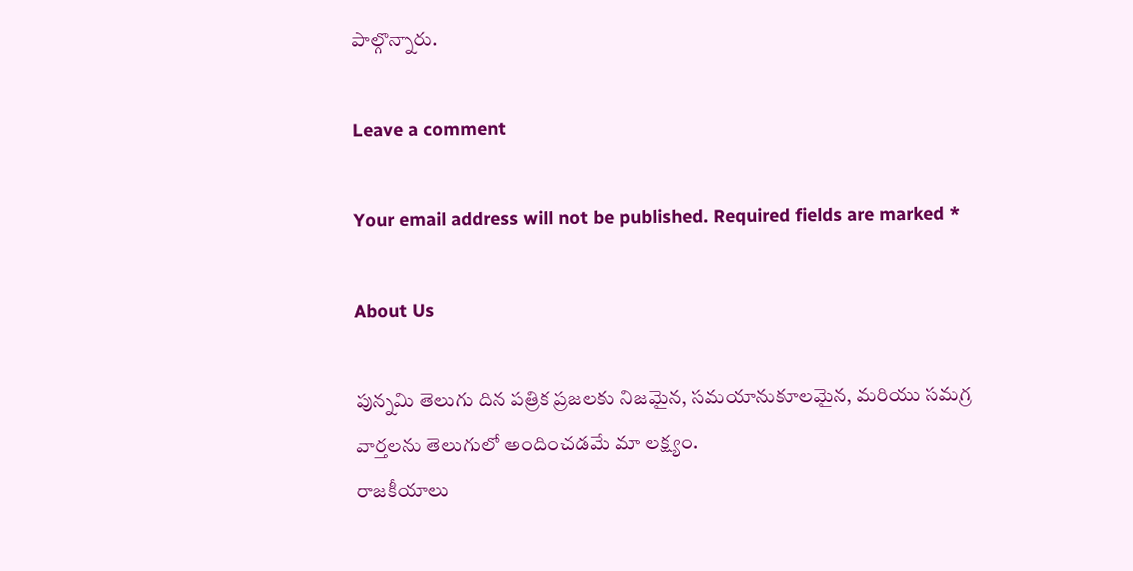పాల్గొన్నారు.

Leave a comment

Your email address will not be published. Required fields are marked *

About Us

పున్నమి తెలుగు దిన పత్రిక ప్రజలకు నిజమైన, సమయానుకూలమైన, మరియు సమగ్ర వార్తలను తెలుగులో అందించడమే మా లక్ష్యం.
రాజకీయాలు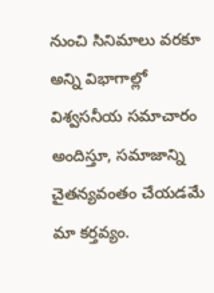నుంచి సినిమాలు వరకూ అన్ని విభాగాల్లో విశ్వసనీయ సమాచారం అందిస్తూ, సమాజాన్ని చైతన్యవంతం చేయడమే మా కర్తవ్యం.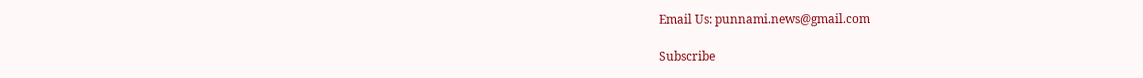Email Us: punnami.news@gmail.com

Subscribe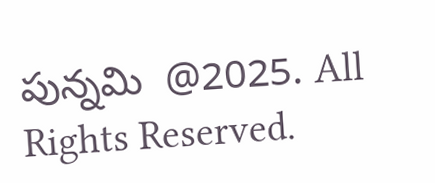పున్నమి  @2025. All Rights Reserved.